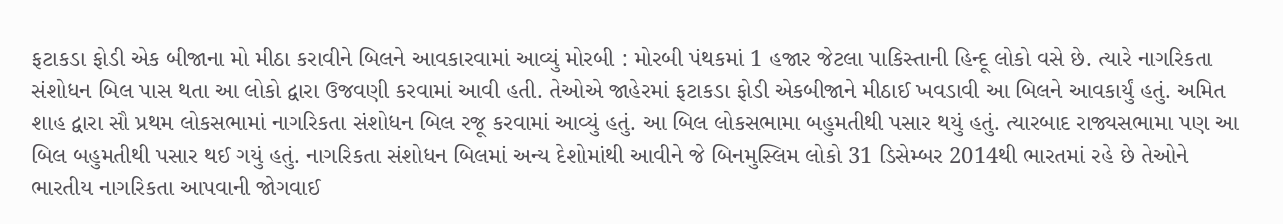ફટાકડા ફોડી એક બીજાના મો મીઠા કરાવીને બિલને આવકારવામાં આવ્યું મોરબી : મોરબી પંથકમાં 1 હજાર જેટલા પાકિસ્તાની હિન્દૂ લોકો વસે છે. ત્યારે નાગરિકતા સંશોધન બિલ પાસ થતા આ લોકો દ્વારા ઉજવણી કરવામાં આવી હતી. તેઓએ જાહેરમાં ફટાકડા ફોડી એકબીજાને મીઠાઈ ખવડાવી આ બિલને આવકાર્યું હતું. અમિત શાહ દ્વારા સૌ પ્રથમ લોકસભામાં નાગરિકતા સંશોધન બિલ રજૂ કરવામાં આવ્યું હતું. આ બિલ લોકસભામા બહુમતીથી પસાર થયું હતું. ત્યારબાદ રાજ્યસભામા પણ આ બિલ બહુમતીથી પસાર થઈ ગયું હતું. નાગરિકતા સંશોધન બિલમાં અન્ય દેશોમાંથી આવીને જે બિનમુસ્લિમ લોકો 31 ડિસેમ્બર 2014થી ભારતમાં રહે છે તેઓને ભારતીય નાગરિકતા આપવાની જોગવાઈ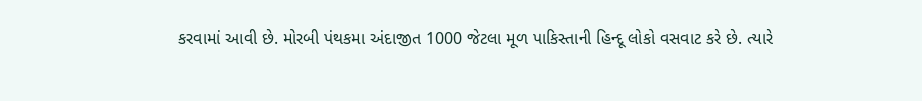કરવામાં આવી છે. મોરબી પંથકમા અંદાજીત 1000 જેટલા મૂળ પાકિસ્તાની હિન્દૂ લોકો વસવાટ કરે છે. ત્યારે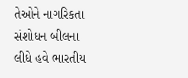તેઓને નાગરિકતા સંશોધન બીલના લીધે હવે ભારતીય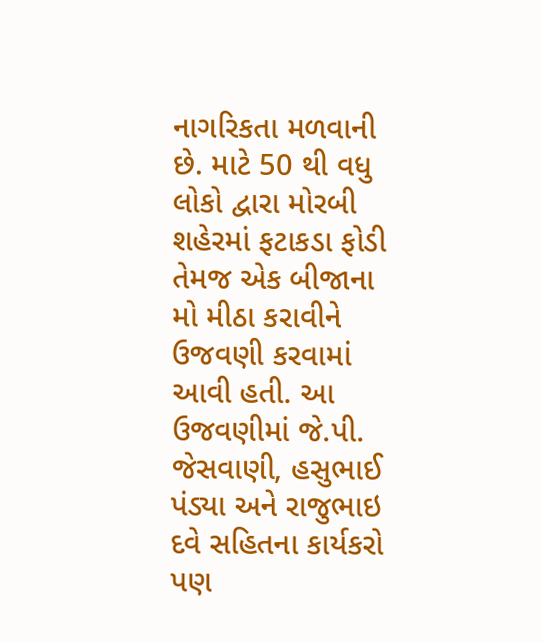નાગરિકતા મળવાની છે. માટે 50 થી વધુ લોકો દ્વારા મોરબી શહેરમાં ફટાકડા ફોડી તેમજ એક બીજાના મો મીઠા કરાવીને ઉજવણી કરવામાં આવી હતી. આ ઉજવણીમાં જે.પી. જેસવાણી, હસુભાઈ પંડ્યા અને રાજુભાઇ દવે સહિતના કાર્યકરો પણ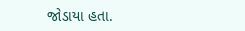જોડાયા હતા.